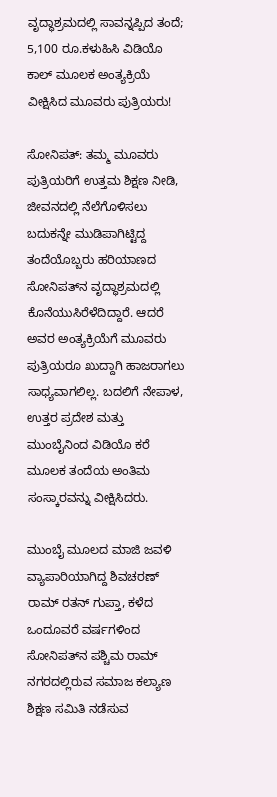ವೃದ್ಧಾಶ್ರಮದಲ್ಲಿ ಸಾವನ್ನಪ್ಪಿದ ತಂದೆ; 5,100 ರೂ.ಕಳುಹಿಸಿ ವಿಡಿಯೊ ಕಾಲ್‌ ಮೂಲಕ ಅಂತ್ಯಕ್ರಿಯೆ ವೀಕ್ಷಿಸಿದ ಮೂವರು ಪುತ್ರಿಯರು!

ಸೋನಿಪತ್: ತಮ್ಮ ಮೂವರು ಪುತ್ರಿಯರಿಗೆ ಉತ್ತಮ ಶಿಕ್ಷಣ ನೀಡಿ, ಜೀವನದಲ್ಲಿ ನೆಲೆಗೊಳಿಸಲು ಬದುಕನ್ನೇ ಮುಡಿಪಾಗಿಟ್ಟಿದ್ದ ತಂದೆಯೊಬ್ಬರು ಹರಿಯಾಣದ ಸೋನಿಪತ್‌ನ ವೃದ್ಧಾಶ್ರಮದಲ್ಲಿ ಕೊನೆಯುಸಿರೆಳೆದಿದ್ದಾರೆ. ಆದರೆ ಅವರ ಅಂತ್ಯಕ್ರಿಯೆಗೆ ಮೂವರು ಪುತ್ರಿಯರೂ ಖುದ್ದಾಗಿ ಹಾಜರಾಗಲು ಸಾಧ್ಯವಾಗಲಿಲ್ಲ. ಬದಲಿಗೆ ನೇಪಾಳ, ಉತ್ತರ ಪ್ರದೇಶ ಮತ್ತು ಮುಂಬೈನಿಂದ ವಿಡಿಯೊ ಕರೆ ಮೂಲಕ ತಂದೆಯ ಅಂತಿಮ ಸಂಸ್ಕಾರವನ್ನು ವೀಕ್ಷಿಸಿದರು.

ಮುಂಬೈ ಮೂಲದ ಮಾಜಿ ಜವಳಿ ವ್ಯಾಪಾರಿಯಾಗಿದ್ದ ಶಿವಚರಣ್ ರಾಮ್ ರತನ್ ಗುಪ್ತಾ, ಕಳೆದ ಒಂದೂವರೆ ವರ್ಷಗಳಿಂದ ಸೋನಿಪತ್‌ನ ಪಶ್ಚಿಮ ರಾಮ್ ನಗರದಲ್ಲಿರುವ ಸಮಾಜ ಕಲ್ಯಾಣ ಶಿಕ್ಷಣ ಸಮಿತಿ ನಡೆಸುವ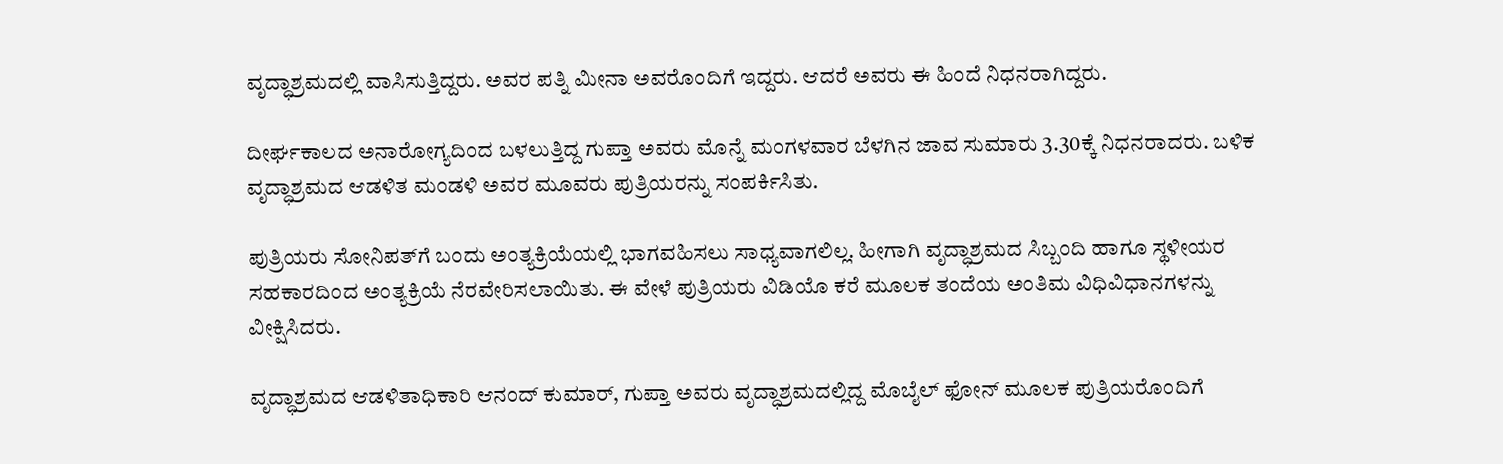ವೃದ್ಧಾಶ್ರಮದಲ್ಲಿ ವಾಸಿಸುತ್ತಿದ್ದರು. ಅವರ ಪತ್ನಿ ಮೀನಾ ಅವರೊಂದಿಗೆ ಇದ್ದರು. ಆದರೆ ಅವರು ಈ ಹಿಂದೆ ನಿಧನರಾಗಿದ್ದರು.

ದೀರ್ಘಕಾಲದ ಅನಾರೋಗ್ಯದಿಂದ ಬಳಲುತ್ತಿದ್ದ ಗುಪ್ತಾ ಅವರು ಮೊನ್ನೆ ಮಂಗಳವಾರ ಬೆಳಗಿನ ಜಾವ ಸುಮಾರು 3.30ಕ್ಕೆ ನಿಧನರಾದರು. ಬಳಿಕ ವೃದ್ಧಾಶ್ರಮದ ಆಡಳಿತ ಮಂಡಳಿ ಅವರ ಮೂವರು ಪುತ್ರಿಯರನ್ನು ಸಂಪರ್ಕಿಸಿತು.

ಪುತ್ರಿಯರು ಸೋನಿಪತ್‌ಗೆ ಬಂದು ಅಂತ್ಯಕ್ರಿಯೆಯಲ್ಲಿ ಭಾಗವಹಿಸಲು ಸಾಧ್ಯವಾಗಲಿಲ್ಲ. ಹೀಗಾಗಿ ವೃದ್ಧಾಶ್ರಮದ ಸಿಬ್ಬಂದಿ ಹಾಗೂ ಸ್ಥಳೀಯರ ಸಹಕಾರದಿಂದ ಅಂತ್ಯಕ್ರಿಯೆ ನೆರವೇರಿಸಲಾಯಿತು. ಈ ವೇಳೆ ಪುತ್ರಿಯರು ವಿಡಿಯೊ ಕರೆ ಮೂಲಕ ತಂದೆಯ ಅಂತಿಮ ವಿಧಿವಿಧಾನಗಳನ್ನು ವೀಕ್ಷಿಸಿದರು.

ವೃದ್ಧಾಶ್ರಮದ ಆಡಳಿತಾಧಿಕಾರಿ ಆನಂದ್ ಕುಮಾರ್, ಗುಪ್ತಾ ಅವರು ವೃದ್ಧಾಶ್ರಮದಲ್ಲಿದ್ದ ಮೊಬೈಲ್‌ ಫೋನ್ ಮೂಲಕ ಪುತ್ರಿಯರೊಂದಿಗೆ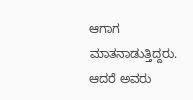ಆಗಾಗ ಮಾತನಾಡುತ್ತಿದ್ದರು. ಆದರೆ ಅವರು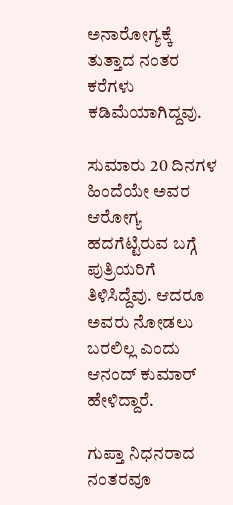ಅನಾರೋಗ್ಯಕ್ಕೆ ತುತ್ತಾದ ನಂತರ ಕರೆಗಳು ಕಡಿಮೆಯಾಗಿದ್ದವು.

ಸುಮಾರು 20 ದಿನಗಳ ಹಿಂದೆಯೇ ಅವರ ಆರೋಗ್ಯ ಹದಗೆಟ್ಟಿರುವ ಬಗ್ಗೆ ಪುತ್ರಿಯರಿಗೆ ತಿಳಿಸಿದ್ದೆವು. ಆದರೂ ಅವರು ನೋಡಲು ಬರಲಿಲ್ಲ ಎಂದು ಆನಂದ್ ಕುಮಾರ್ ಹೇಳಿದ್ದಾರೆ.

ಗುಪ್ತಾ ನಿಧನರಾದ ನಂತರವೂ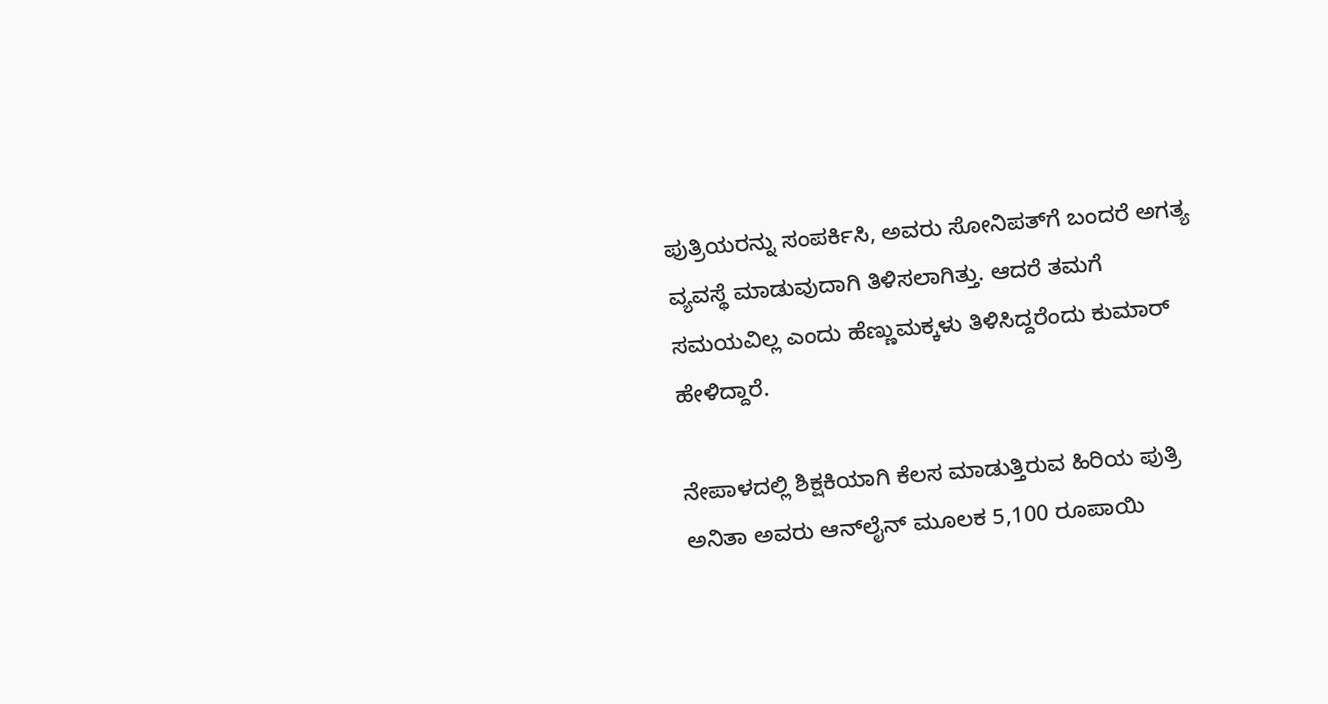ಪುತ್ರಿಯರನ್ನು ಸಂಪರ್ಕಿಸಿ, ಅವರು ಸೋನಿಪತ್‌ಗೆ ಬಂದರೆ ಅಗತ್ಯ ವ್ಯವಸ್ಥೆ ಮಾಡುವುದಾಗಿ ತಿಳಿಸಲಾಗಿತ್ತು. ಆದರೆ ತಮಗೆ ಸಮಯವಿಲ್ಲ ಎಂದು ಹೆಣ್ಣುಮಕ್ಕಳು ತಿಳಿಸಿದ್ದರೆಂದು ಕುಮಾರ್ ಹೇಳಿದ್ದಾರೆ.

ನೇಪಾಳದಲ್ಲಿ ಶಿಕ್ಷಕಿಯಾಗಿ ಕೆಲಸ ಮಾಡುತ್ತಿರುವ ಹಿರಿಯ ಪುತ್ರಿ ಅನಿತಾ ಅವರು ಆನ್‌ಲೈನ್ ಮೂಲಕ 5,100 ರೂಪಾಯಿ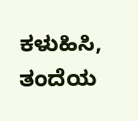ಕಳುಹಿಸಿ, ತಂದೆಯ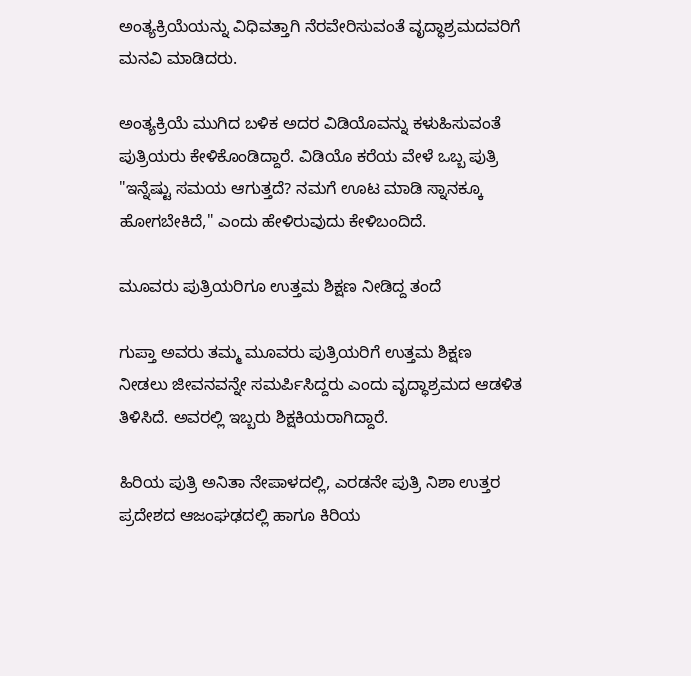ಅಂತ್ಯಕ್ರಿಯೆಯನ್ನು ವಿಧಿವತ್ತಾಗಿ ನೆರವೇರಿಸುವಂತೆ ವೃದ್ಧಾಶ್ರಮದವರಿಗೆ ಮನವಿ ಮಾಡಿದರು.

ಅಂತ್ಯಕ್ರಿಯೆ ಮುಗಿದ ಬಳಿಕ ಅದರ ವಿಡಿಯೊವನ್ನು ಕಳುಹಿಸುವಂತೆ ಪುತ್ರಿಯರು ಕೇಳಿಕೊಂಡಿದ್ದಾರೆ. ವಿಡಿಯೊ ಕರೆಯ ವೇಳೆ ಒಬ್ಬ ಪುತ್ರಿ "ಇನ್ನೆಷ್ಟು ಸಮಯ ಆಗುತ್ತದೆ? ನಮಗೆ ಊಟ ಮಾಡಿ ಸ್ನಾನಕ್ಕೂ ಹೋಗಬೇಕಿದೆ," ಎಂದು ಹೇಳಿರುವುದು ಕೇಳಿಬಂದಿದೆ.

ಮೂವರು ಪುತ್ರಿಯರಿಗೂ ಉತ್ತಮ ಶಿಕ್ಷಣ ನೀಡಿದ್ದ ತಂದೆ

ಗುಪ್ತಾ ಅವರು ತಮ್ಮ ಮೂವರು ಪುತ್ರಿಯರಿಗೆ ಉತ್ತಮ ಶಿಕ್ಷಣ ನೀಡಲು ಜೀವನವನ್ನೇ ಸಮರ್ಪಿಸಿದ್ದರು ಎಂದು ವೃದ್ಧಾಶ್ರಮದ ಆಡಳಿತ ತಿಳಿಸಿದೆ. ಅವರಲ್ಲಿ ಇಬ್ಬರು ಶಿಕ್ಷಕಿಯರಾಗಿದ್ದಾರೆ.

ಹಿರಿಯ ಪುತ್ರಿ ಅನಿತಾ ನೇಪಾಳದಲ್ಲಿ, ಎರಡನೇ ಪುತ್ರಿ ನಿಶಾ ಉತ್ತರ ಪ್ರದೇಶದ ಆಜಂಘಢದಲ್ಲಿ ಹಾಗೂ ಕಿರಿಯ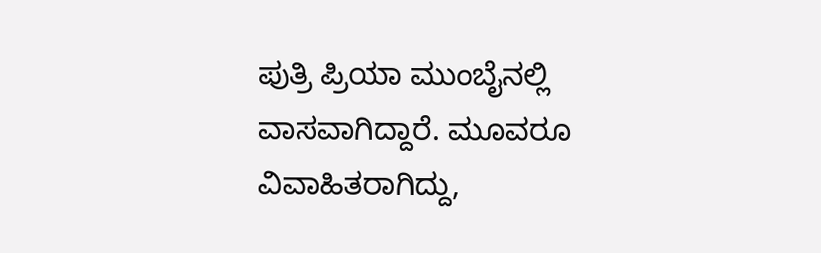ಪುತ್ರಿ ಪ್ರಿಯಾ ಮುಂಬೈನಲ್ಲಿ ವಾಸವಾಗಿದ್ದಾರೆ. ಮೂವರೂ ವಿವಾಹಿತರಾಗಿದ್ದು,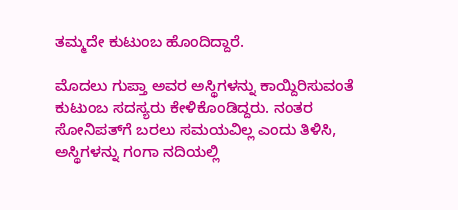ತಮ್ಮದೇ ಕುಟುಂಬ ಹೊಂದಿದ್ದಾರೆ.

ಮೊದಲು ಗುಪ್ತಾ ಅವರ ಅಸ್ಥಿಗಳನ್ನು ಕಾಯ್ದಿರಿಸುವಂತೆ ಕುಟುಂಬ ಸದಸ್ಯರು ಕೇಳಿಕೊಂಡಿದ್ದರು. ನಂತರ ಸೋನಿಪತ್‌ಗೆ ಬರಲು ಸಮಯವಿಲ್ಲ ಎಂದು ತಿಳಿಸಿ, ಅಸ್ಥಿಗಳನ್ನು ಗಂಗಾ ನದಿಯಲ್ಲಿ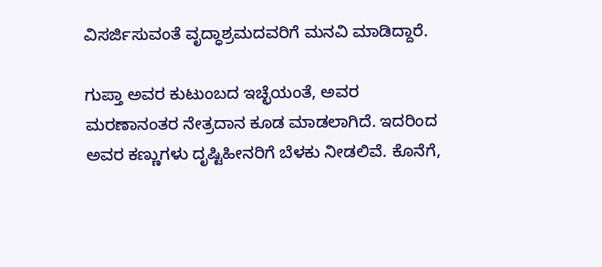ವಿಸರ್ಜಿಸುವಂತೆ ವೃದ್ಧಾಶ್ರಮದವರಿಗೆ ಮನವಿ ಮಾಡಿದ್ದಾರೆ.

ಗುಪ್ತಾ ಅವರ ಕುಟುಂಬದ ಇಚ್ಛೆಯಂತೆ, ಅವರ ಮರಣಾನಂತರ ನೇತ್ರದಾನ ಕೂಡ ಮಾಡಲಾಗಿದೆ. ಇದರಿಂದ ಅವರ ಕಣ್ಣುಗಳು ದೃಷ್ಟಿಹೀನರಿಗೆ ಬೆಳಕು ನೀಡಲಿವೆ. ಕೊನೆಗೆ,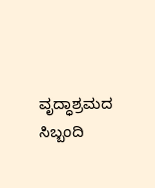ವೃದ್ಧಾಶ್ರಮದ ಸಿಬ್ಬಂದಿ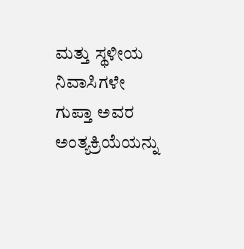ಮತ್ತು ಸ್ಥಳೀಯ ನಿವಾಸಿಗಳೇ ಗುಪ್ತಾ ಅವರ ಅಂತ್ಯಕ್ರಿಯೆಯನ್ನು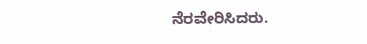ನೆರವೇರಿಸಿದರು.